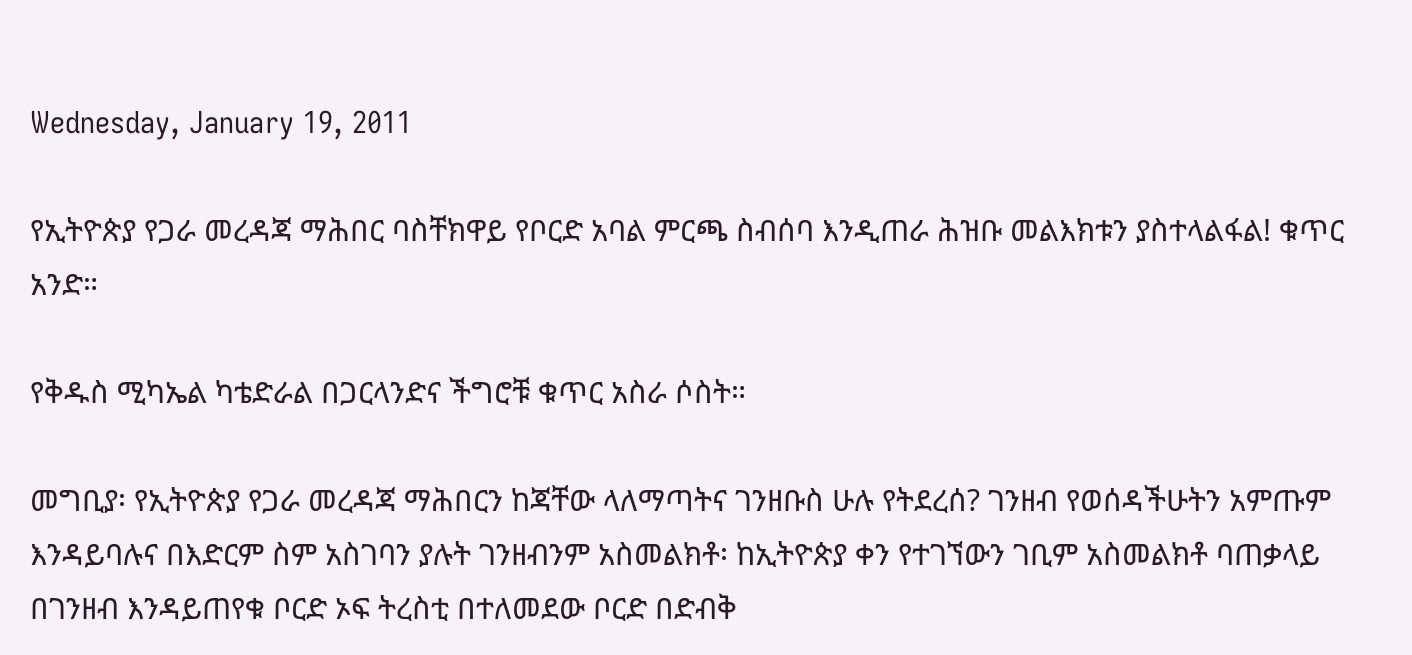Wednesday, January 19, 2011

የኢትዮጵያ የጋራ መረዳጃ ማሕበር ባስቸክዋይ የቦርድ አባል ምርጫ ስብሰባ እንዲጠራ ሕዝቡ መልእክቱን ያስተላልፋል! ቁጥር አንድ።

የቅዱስ ሚካኤል ካቴድራል በጋርላንድና ችግሮቹ ቁጥር አስራ ሶስት።

መግቢያ፡ የኢትዮጵያ የጋራ መረዳጃ ማሕበርን ከጃቸው ላለማጣትና ገንዘቡስ ሁሉ የትደረሰ? ገንዘብ የወሰዳችሁትን አምጡም  እንዳይባሉና በእድርም ስም አስገባን ያሉት ገንዘብንም አስመልክቶ፡ ከኢትዮጵያ ቀን የተገኘውን ገቢም አስመልክቶ ባጠቃላይ በገንዘብ እንዳይጠየቁ ቦርድ ኦፍ ትረስቲ በተለመደው ቦርድ በድብቅ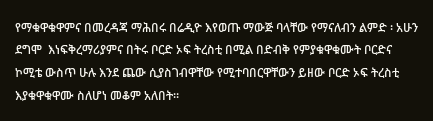የማቁዋቁዋምና በመረዳጃ ማሕበሩ በሬዲዮ እየወጡ ማውጅ ባላቸው የማናለብን ልምድ ፡ አሁን ደግሞ  እነፍቅረማሪያምና በትሩ ቦርድ ኦፍ ትረስቲ በሚል በድብቅ የምያቁዋቁሙት ቦርድና ኮሚቴ ውስጥ ሁሉ እንደ ጨው ሲያስገብዋቸው የሚተባበርዋቸውን ይዘው ቦርድ ኦፍ ትረስቲ እያቁዋቁዋሙ ስለሆነ መቆም አለበት።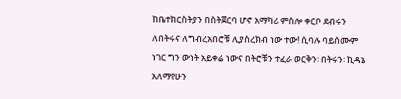ከቤተክርስትያን በስትጀርባ ሆኖ አማካሪ ምስሎ ቀርቦ ደብሩን ለበትሩና ለግብረአበሮቹ ሊያስረክብ ነው ተው! ሲባሉ ባይሰሙም ነገር ግን ውነት አይቀሬ ነውና በትሮቹን ተፈራ ወርቅን፡ በትሩን፡ ኪዳኔ አለማየሁን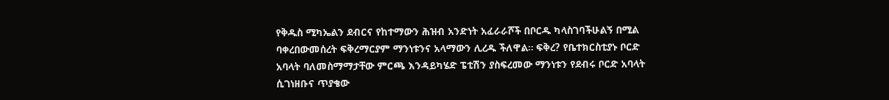የቅዱስ ሚካኤልን ደብርና የከተማውን ሕዝብ አንድነት አፈራራሾች በቦርዱ ካላስገባችሁልኝ በሚል ባቀረበውመሰረት ፍቅረማርያም ማንነቱንና አላማውን ሊረዱ ችለዋል። ፍቅረ? የቤተክርስቲያኑ ቦርድ አባላት ባለመስማማታቸው ምርጫ እንዳይካሄድ ፔቲሽን ያስፍረመው ማንነቱን የደብሩ ቦርድ አባላት ሲገነዘቡና ጥያቄው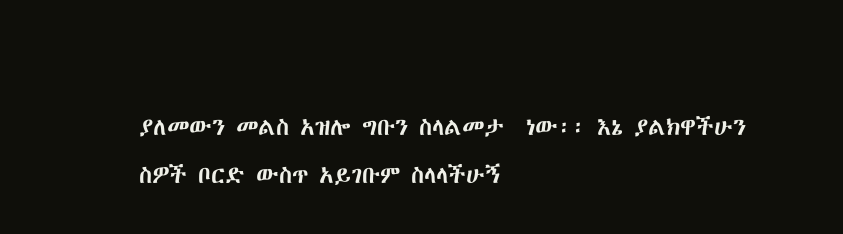ያለመውን መልስ አዝሎ ግቡን ስላልመታ  ነው፡፡ እኔ ያልክዋችሁን ስዎች ቦርድ ውስጥ አይገቡም ስላላችሁኝ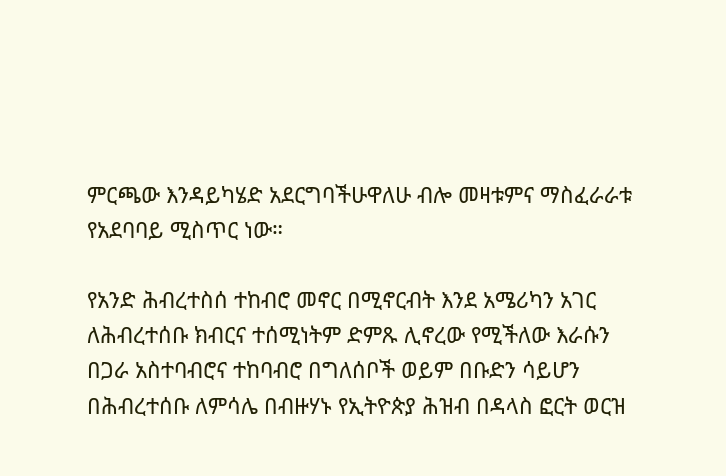ምርጫው እንዳይካሄድ አደርግባችሁዋለሁ ብሎ መዛቱምና ማስፈራራቱ የአደባባይ ሚስጥር ነው።

የአንድ ሕብረተስሰ ተከብሮ መኖር በሚኖርብት እንደ አሜሪካን አገር ለሕብረተሰቡ ክብርና ተሰሚነትም ድምጹ ሊኖረው የሚችለው እራሱን በጋራ አስተባብሮና ተከባብሮ በግለሰቦች ወይም በቡድን ሳይሆን በሕብረተሰቡ ለምሳሌ በብዙሃኑ የኢትዮጵያ ሕዝብ በዳላስ ፎርት ወርዝ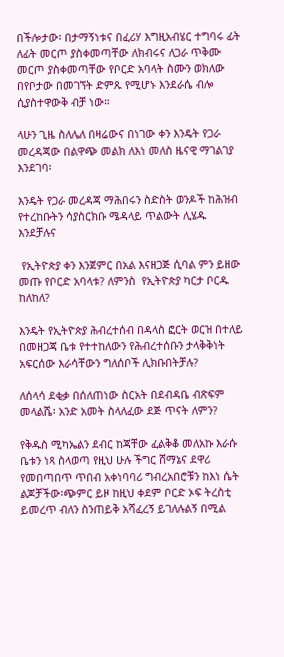በችሎታው፡ በታማኝነቱና በፈሪሃ እግዚአብሄር ተግባሩ ፊት ለፊት መርጦ ያስቀመጣቸው ለክብሩና ለጋራ ጥቅሙ መርጦ ያስቀመጣቸው የቦርድ አባላት ስሙን ወክለው በየቦታው በመገኘት ድምጹ የሚሆኑ እንደራሴ ብሎ ሲያስተዋውቅ ብቻ ነው።

ላሁን ጊዜ ስለሌለ በዛሬውና በነገው ቀን እንዴት የጋራ መረዳጃው በልዋጭ መልክ ለእነ መለስ ዜናዊ ማገልገያ እንደገባ፡

እንዴት የጋራ መረዳጃ ማሕበሩን ስድስት ወንዶች ከሕዝብ የተረከቡትን ሳያስርክቡ ሜዳላይ ጥልውት ሊሄዱ እንደቻሉና

 የኢትዮጵያ ቀን እንጀምር በአል እናዘጋጅ ሲባል ምን ይዘው መጡ የቦርድ አባላቱ? ለምንስ  የኢትዮጵያ ካርታ ቦርዱ ከለከለ?

እንዴት የኢትዮጵያ ሕብረተሰብ በዳላስ ፎርት ወርዝ በተለይ በመዘጋጃ ቤቱ የተተከለውን የሕብረተሰቡን ታላቅቅነት አፍርሰው እራሳቸውን ግለሰቦች ሊክቡበትቻሉ?

ለሰላሳ ደቂቃ በሰለጠነው ስርአት በደብዳቤ ብጽፍም መላልሼ፡ አንድ አመት ስላለፈው ደጅ ጥናት ለምን?

የቅዱስ ሚካኤልን ደብር ከጃቸው ፈልቅቆ መለአኩ እራሱ ቤቱን ነጻ ስላወጣ የዚህ ሁሉ ችግር ሸማኔና ደዋሪ የመበጣበጥ ጥበብ አቀነባባሪ ግብረአበሮቹን ከእነ ሴት ልጆቻችው፡ጭምር ይዞ ከዚህ ቀደም ቦርድ ኦፍ ትረስቲ ይመረጥ ብለን ስንጠይቅ አሻፈረኝ ይገለሉልኝ በሚል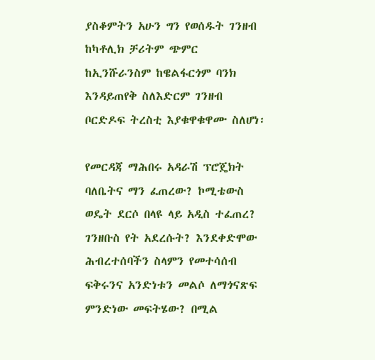ያስቆምትን አሁን ግን የወሰዱት ገንዘብ ከካቶሊክ ቻሪትም ጭምር ከኢንሹራንስም ከዌልፋርጎም ባንክ እንዳይጠየቅ ስለእድርም ገንዘብ ቦርድዶፍ ትረስቲ እያቁዋቁዋሙ ስለሆነ፡

የመርዳጃ ማሕበሩ አዳራሽ ፕሮጄክት ባለቤትና ማን ፈጠረው? ኮሚቴውስ ወዴት ደርሶ በላዩ ላይ አዲስ ተፈጠረ? ገንዘቡስ የት አደረሱት? እንደቀድሞው ሕብረተሰባችን ስላምን የመተሳሰብ ፍቅሩንና አንድነቱን መልሶ ለማጎናጽፍ ምንድነው መፍትሄው? በሚል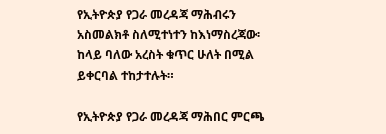የኢትዮጵያ የጋራ መረዳጃ ማሕብሩን አስመልክቶ ስለሚተነተን ከእነማስረጃው፡ ከላይ ባለው አረስት ቁጥር ሁለት በሚል ይቀርባል ተከታተሉት።

የኢትዮጵያ የጋራ መረዳጃ ማሕበር ምርጫ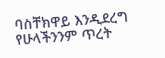ባስቸክዋይ እንዲደረግ የሁላችንንም ጥረት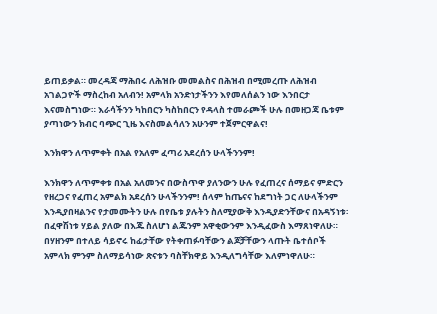ይጠይቃል። መረዳጃ ማሕበሩ ለሕዝቡ መመልስና በሕዝብ በሚመረጡ ለሕዝብ አገልጋዮች ማስረከብ አለብን! አምላክ አንድነታችንን እየመለሰልን ነው እንበርታ እናመስግነው። እራሳችንን ካከበርን ካስከበርን የዳላስ ተመራጮች ሁሉ በመዘጋጃ ቤቱም ያጣነውን ክብር ባጭር ጊዜ እናስመልሳለን አሁንም ተጀምርዋልና!

እንክዋን ለጥምቀት በአል የአለም ፈጣሪ አደረሰን ሁላችንንም!

እንክዋን ለጥምቀቱ በአል አለመንና በውስጥዋ ያለንውን ሁሉ የፈጠረና ሰማይና ምድርን የዘረጋና የፈጠረ አምልክ አደረሰን ሁላችንንም! ሰላም ከጤናና ከደግነት ጋር ለሁላችንም እንዲያበዛልንና የታመሙትን ሁሉ በየቤቱ ያሉትን ስለሚያውቅ እንዲያድንቸውና በአዳኝነቱ፡ በፈዋሽነቱ ሃይል ያለው በእጁ ስለሆነ ልጁንም አዋቂውንም እንዲፈውስ እማጸነዋለሁ። በሃዘንም በተለይ ሳይኖሩ ከፊታቸው የትቀጠፉባቸውን ልጆቻቸውን ላጡት ቤተሰቦች አምላክ ምንም ስለማይሳነው ጽናቱን ባስቸክዋይ እንዲለግሳቸው እለምነዋለሁ።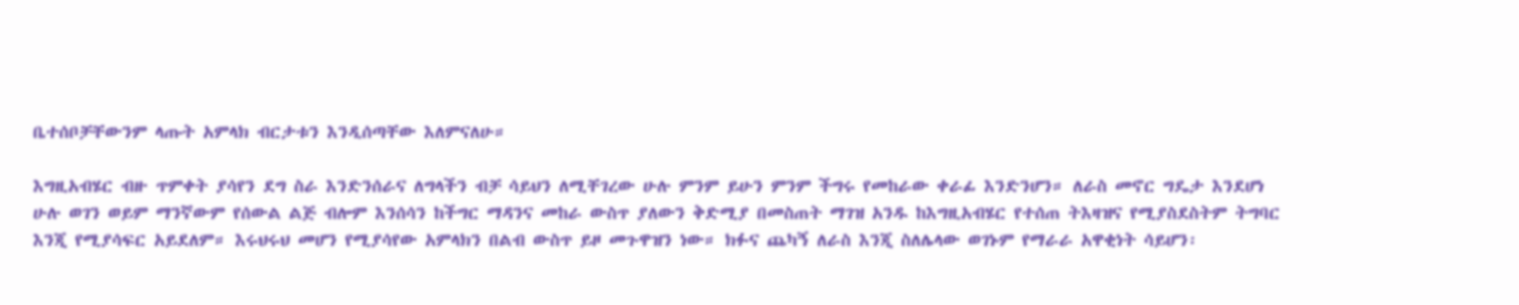ቤተሰቦቻቸውንም ላጡት አምላክ ብርታቱን እንዲሰጣቸው እለምናለሁ።

እግዚአብሄር ብዙ ጥምቀት ያሳየን ደግ ስራ እንድንሰራና ለግላችን ብቻ ሳይህን ለሚቸገረው ሁሉ ምንም ይሁን ምንም ችግሩ የመከራው ቀራፊ እንድንሆን። ለራስ መኖር ግዴታ እንደሆነ ሁሉ ወገን ወይም ማንኛውም የሰውል ልጅ ብሎም እንሰሳን ከችግር ማዳንና መከራ ውስጥ ያለውን ቅድሚያ በመስጠት ማገዝ አንዱ ከእግዚአብሄር የተሰጠ ትእዛዝና የሚያስደስትም ትግባር እንጂ የሚያሳፍር አይደለም። እሩህሩህ መሆን የሚያሳየው አምላክን በልብ ውስጥ ይዞ መጉዋዝን ነው። ክፉና ጨካኝ ለራስ እንጂ ስለሌላው ወገኑም የማራራ አዋቂነት ሳይሆን፡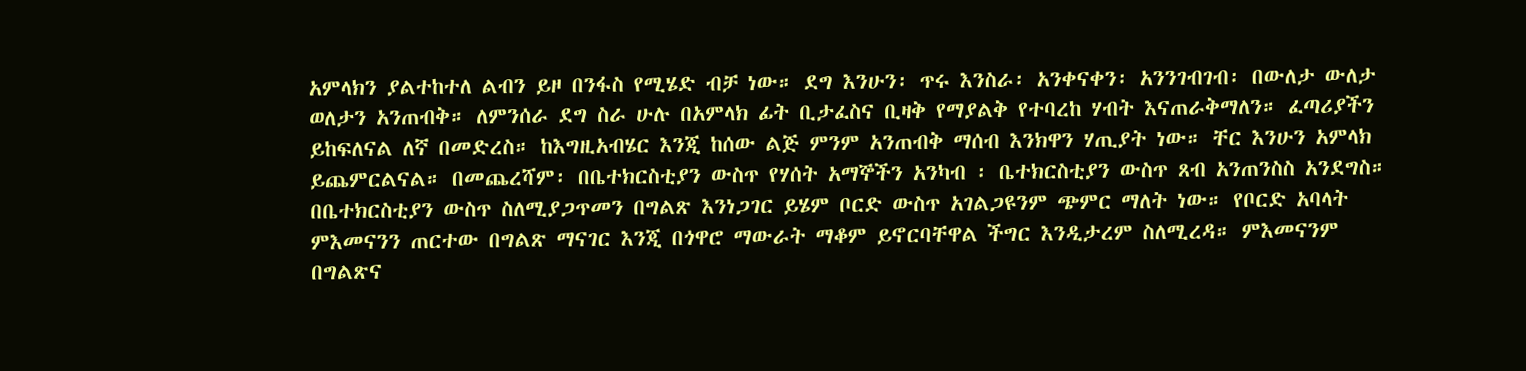አምላክን ያልተከተለ ልብን ይዞ በንፋስ የሚሄድ ብቻ ነው። ደግ እንሁን፡ ጥሩ እንስራ፡ አንቀናቀን፡ አንንገብገብ፡ በውለታ ውለታ ወለታን አንጠብቅ። ለምንሰራ ደግ ስራ ሁሉ በአምላክ ፊት ቢታፈስና ቢዛቅ የማያልቅ የተባረከ ሃብት እናጠራቅማለን። ፈጣሪያችን ይከፍለናል ለኛ በመድረስ። ከእግዚአብሄር እንጂ ከሰው ልጅ ምንም አንጠብቅ ማሰብ እንክዋን ሃጢያት ነው። ቸር እንሁን አምላክ ይጨምርልናል። በመጨረሻም፡ በቤተክርስቲያን ውስጥ የሃሰት አማኞችን አንካብ ፡ ቤተክርስቲያን ውስጥ ጸብ አንጠንስስ አንደግስ። በቤተክርስቲያን ውስጥ ስለሚያጋጥመን በግልጽ እንነጋገር ይሄም ቦርድ ውስጥ አገልጋዩንም ጭምር ማለት ነው። የቦርድ አባላት
ምእመናንን ጠርተው በግልጽ ማናገር እንጂ በጎዋሮ ማውራት ማቆም ይኖርባቸዋል ችግር እንዲታረም ስለሚረዳ። ምእመናንም በግልጽና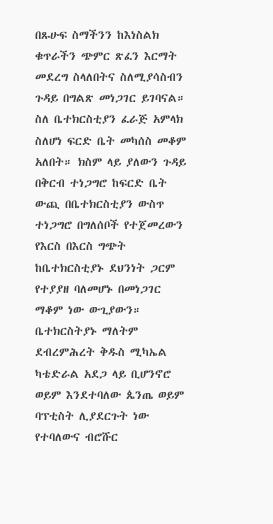በጹሁፍ ስማችንን ከእነስልክ ቁጥራችን ጭምር ጽፈን እርማት መደረግ ስላለበትና ስለሚያሳስብን ጉዳይ በግልጽ መነጋገር ይገባናል። ስለ ቤተክርስቲያን ፈራጅ አምላክ ስለሆነ ፍርድ ቤት መካሰስ መቆም አለበት። ክስም ላይ ያለውን ጉዳይ በቅርብ ተነጋግሮ ከፍርድ ቤት ውጪ በቤተክርስቲያን ውስጥ ተነጋግሮ በግለሰቦች የተጀመረውን የእርስ በእርስ ግጭት ከቤተክርስቲያኑ ደህንነት ጋርም የተያያዘ ባለመሆኑ በመነጋገር ማቆም ነው ውጊያውን። ቤተክርስትያኑ ማለትም ደብረምሕረት ቅዱስ ሚካኤል ካቴድራል አደጋ ላይ ቢሆንኖሮ ወይም እንደተባለው ጴንጤ ወይም ባፕቲስት ሊያደርጉት ነው የተባለውና ብሮሹር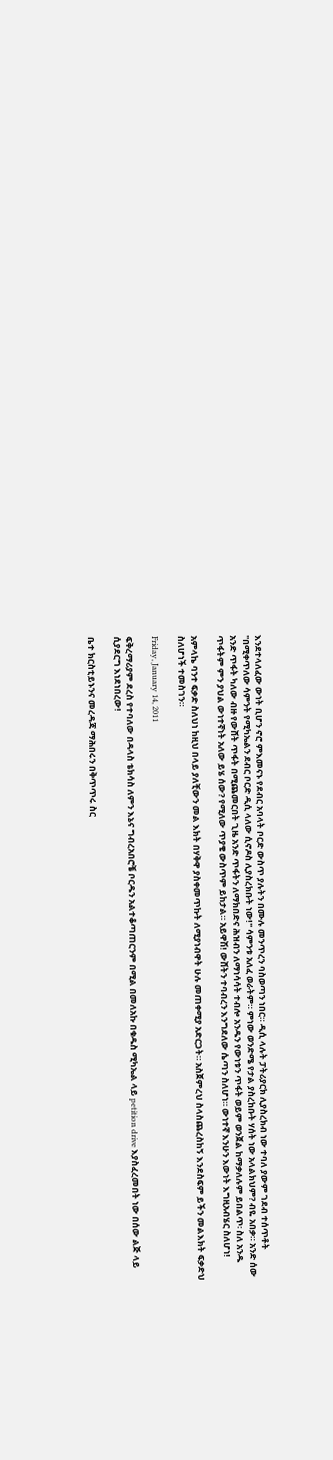እንደተላለፈው ውነት ቢሆን ኖሮ ምእመናኑ የደብር አባላት ቦርድ ውስጥ ያሉትን በሙሉ መንጥረን ባስወጣን ነበር። ዲሲ ላሉት ፓትሪያርክ ሊያስረክብ ነው ተባለ ያውም ገደብ ተሰጥቶት "በሚቀጥለው ሳምንት የሚካኤልን ደብር ቦርድ ዲሲ ላለው ሲኖዶስ ሊያስረክቡት ነው!" ሳምንቱ አለፈ ወራትም። ምነው ወንድሜ የታል ያስረከቡት ሃሰት ነው አላልክህም? ብዬ አበቃ። አንድ ሰው አንድ ጥፋት ካለው ብዙ የውሸት ጥፋት በሚጨመርበት ጊዜ አንድ ጥፋትን ለማክበድና ሕዝብን ለማነሳሳት ተብሎ አንዱን የውነቱን ጥፋት ወይም ወንጀል ከማቃለሉም ይበልጥ፡ ስለ አንዱ ጥፋትም ምን ያህል ውነተኛነት አለው ይሄ ሰው? የሚለው ጥያቄ ውስጥም ይከታል። አይዋሽ! ውሸትን ተባብረን እንግደለው ሴጣን ስለሆነ። ውነተኛ እንሁን እውነት እግዚአብሄር ስለሆነ!

አምላኬ ባንተ ፍቃድ ስለህነ ከዚህ በላይ ያለቺውን መል እክት በሃቅዋ ያስቀመጥኩት ለሚያነብዋት ሁሉ መጠቀሚያ አድርጋት። አስጀምረህ ስላስጨረስከኝ እንደስፍም ይችን መልእክት ፍቃድህ ስለሆነች ተመስገን።

Friday, January 14, 2011

ፍቅረማሪያም ደረስ የተባለው በዳላስ ቴክሳስ ለምን እኔና ግብረአበሮቼ ቦርዱን አልተቆጣጠርንም በሚል በመለአኩ በቁዱስ ሚካኤል ላይ petition drive እያስፈረመበት ነው በሰው ልጅ ላይ ሲያደርግ እነደነበረው!

ቤተ ክርስቲይኑንና መረዳጃ ማሕበሩን በቅጥጥሩ ስር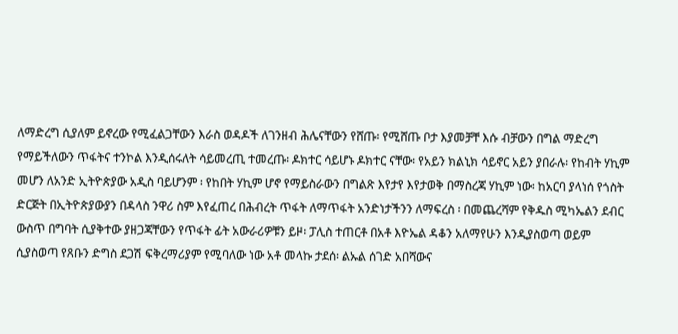ለማድረግ ሲያለም ይኖረው የሚፈልጋቸውን እራስ ወዳዶች ለገንዘብ ሕሌናቸውን የሸጡ፡ የሚሸጡ ቦታ እያመቻቸ እሱ ብቻውን በግል ማድረግ የማይችለውን ጥፋትና ተንኮል እንዲሰሩለት ሳይመረጢ ተመረጡ፡ ዶክተር ሳይሆኑ ዶክተር ናቸው፡ የአይን ክልኒክ ሳይኖር አይን ያበራሉ፡ የከብት ሃኪም መሆን ለአንድ ኢትዮጵያው አዲስ ባይሆንም ፡ የከበት ሃኪም ሆኖ የማይስራውን በግልጽ እየታየ እየታወቅ በማስረጃ ሃኪም ነው፡ ከአርባ ያላነሰ የጎስት ድርጅት በኢትዮጵያውያን በዳላስ ንዋሪ ስም እየፈጠረ በሕብረት ጥፋት ለማጥፋት አንድነታችንን ለማፍረስ ፡ በመጨረሻም የቅዱስ ሚካኤልን ደብር ውስጥ በግባት ሲያቅተው ያዘጋጃቸውን የጥፋት ፊት አውራሪዎቹን ይዞ፡ ፓሊስ ተጠርቶ በአቶ እዮኤል ዳቆን አለማየሁን እንዲያስወጣ ወይም ሲያስወጣ የጸቡን ድግስ ደጋሽ ፍቅረማሪያም የሚባለው ነው አቶ መላኩ ታደሰ፡ ልኡል ሰገድ አበሻውና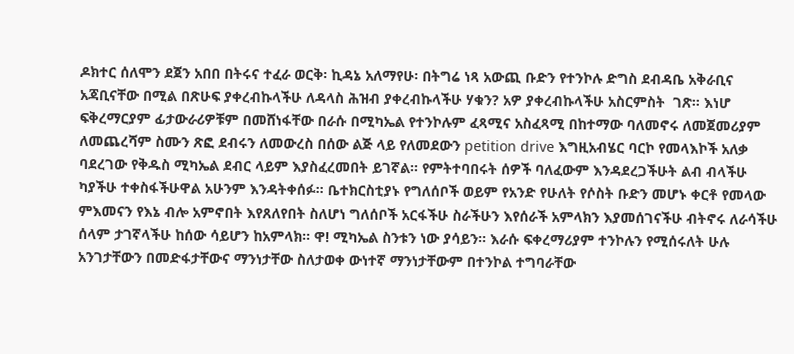ዶክተር ሰለሞን ደጀን አበበ በትሩና ተፈራ ወርቅ፡ ኪዳኔ አለማየሁ፡ በትግሬ ነጻ አውጪ ቡድን የተንኮሉ ድግስ ደብዳቤ አቅራቢና አጃቢናቸው በሚል በጽሁፍ ያቀረብኩላችሁ ለዳላስ ሕዝብ ያቀረብኩላችሁ ሃቁን? አዎ ያቀረብኩላችሁ አስርምስት  ገጽ። እነሆ ፍቅረማርያም ፊታውራሪዎቹም በመሸነፋቸው በራሱ በሚካኤል የተንኮሉም ፈጻሚና አስፈጻሚ በከተማው ባለመኖሩ ለመጀመሪያም ለመጨረሻም ስሙን ጽፎ ደብሩን ለመውረስ በሰው ልጅ ላይ የለመደውን petition drive እግዚአብሄር ባርኮ የመላእኮች አለቃ ባደረገው የቅዱስ ሚካኤል ደብር ላይም እያስፈረመበት ይገኛል። የምትተባበሩት ሰዎች ባለፈውም እንዳደረጋችሁት ልብ ብላችሁ ካያችሁ ተቀስፋችሁዋል አሁንም እንዳትቀሰፉ። ቤተክርስቲያኑ የግለሰቦች ወይም የአንድ የሁለት የሶስት ቡድን መሆኑ ቀርቶ የመላው ምእመናን የእኔ ብሎ አምኖበት እየጸለየበት ስለሆነ ግለሰቦች አርፋችሁ ስራችሁን እየሰራች አምላክን እያመሰገናችሁ ብትኖሩ ለራሳችሁ ሰላም ታገኛላችሁ ከሰው ሳይሆን ከአምላክ። ዋ! ሚካኤል ስንቱን ነው ያሳይን። እራሱ ፍቀረማሪያም ተንኮሉን የሚሰሩለት ሁሉ አንገታቸውን በመድፋታቸውና ማንነታቸው ስለታወቀ ውነተኛ ማንነታቸውም በተንኮል ተግባራቸው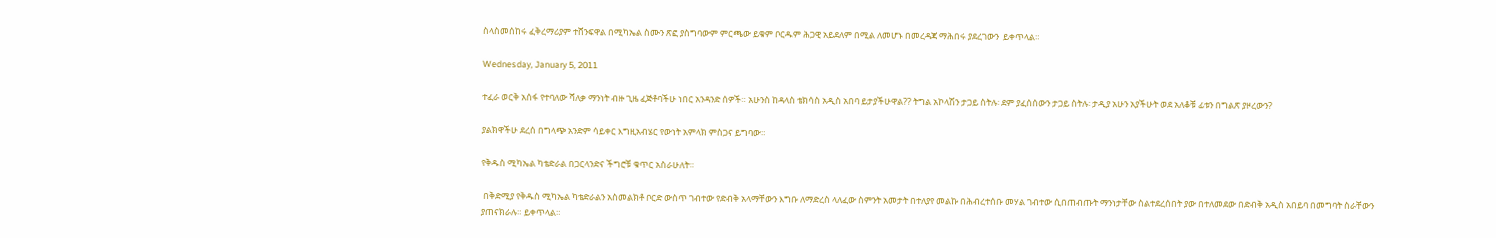ስላስመሰከሩ ፈቅረማሪያም ተሸንፍዋል በሚካኤል ስሙን ጽፎ ያስግባውም ምርጫው ይቁም ቦርዱም ሕጋዊ አይደለም በሚል ለመሆኑ በመረዳጃ ማሕበሩ ያደረገውን  ይቀጥላል።

Wednesday, January 5, 2011

ተፈራ ወርቅ አሰፋ የተባለው ሻለቃ ማንነት ብዙ ጊዜ ፈጅቶባችሁ ነበር አንዳንድ ሰዎች። አሁንስ ከዳላስ ቴክሳስ አዲስ አበባ ይታያችሁዋል?? ትግል አኮላሽን ታጋይ ስትሉ፡ ደም ያፈሰሰውን ታጋይ ስትሉ፡ ታዲያ አሁን አያችሁት ወደ አለቆቹ ፊቱን በግልጽ ያዞረውን?

ያልክዋችሁ ደረሰ በግላጭ አንድም ሳይቀር እግዚአብሄር የውነት አምላክ ምስጋና ይግባው።

የቅዱስ ሚካኤል ካቴድራል በጋርላንድና ችግሮቹ ቁጥር አስራሁለት።

 በቅድሚያ የቅዱስ ሚካኤል ካቴድራልን አስመልክቶ ቦርድ ውስጥ ገብተው የድብቅ አላማቸውን እግቡ ለማድረስ ላለፈው ስምንት አመታት በተለያየ መልኩ በሕብረተሰቡ መሃል ገብተው ሲበጠብጡት ማንነታቸው ስልተደረሰበት ያው በተለመደው በድብቅ አዲስ አበይባ በመግባት ስራቸውን ያጠናክራሉ። ይቀጥላል።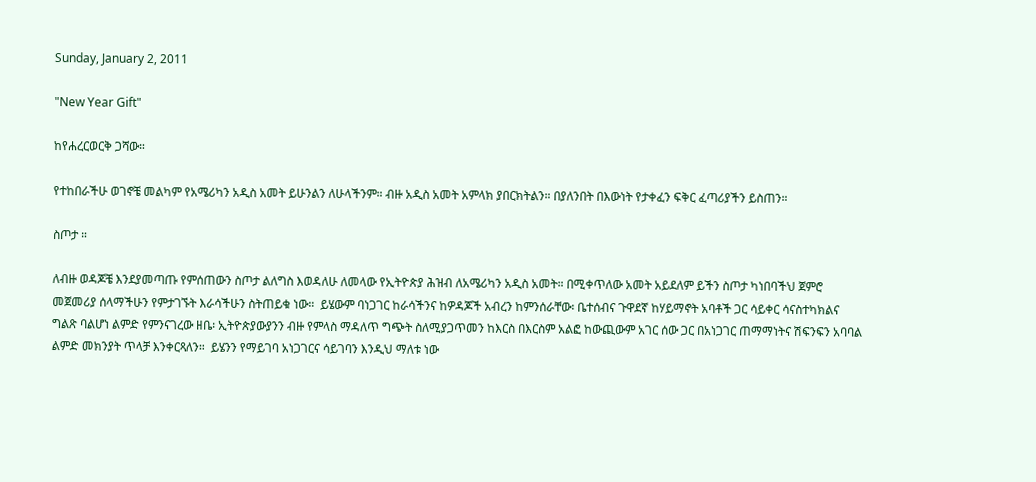Sunday, January 2, 2011

"New Year Gift"

ከየሐረርወርቅ ጋሻው።

የተከበራችሁ ወገኖቼ መልካም የአሜሪካን አዲስ አመት ይሁንልን ለሁላችንም። ብዙ አዲስ አመት አምላክ ያበርክትልን። በያለንበት በእውነት የታቀፈን ፍቅር ፈጣሪያችን ይስጠን።

ስጦታ ።

ለብዙ ወዳጆቼ እንደያመጣጡ የምሰጠውን ስጦታ ልለግስ እወዳለሁ ለመላው የኢትዮጵያ ሕዝብ ለአሜሪካን አዲስ አመት። በሚቀጥለው አመት አይደለም ይችን ስጦታ ካነበባችህ ጀምሮ መጀመሪያ ሰላማችሁን የምታገኙት እራሳችሁን ስትጠይቁ ነው።  ይሄውም ባነጋገር ከራሳችንና ከዎዳጆች አብረን ከምንሰራቸው፡ ቤተሰብና ጉዋደኛ ከሃይማኖት አባቶች ጋር ሳይቀር ሳናስተካክልና ግልጽ ባልሆነ ልምድ የምንናገረው ዘቤ፡ ኢትዮጵያውያንን ብዙ የምላስ ማዳለጥ ግጭት ስለሚያጋጥመን ከእርስ በእርስም አልፎ ከውጪውም አገር ሰው ጋር በአነጋገር ጠማማነትና ሽፍንፍን አባባል ልምድ መክንያት ጥላቻ እንቀርጻለን።  ይሄንን የማይገባ አነጋገርና ሳይገባን እንዲህ ማለቱ ነው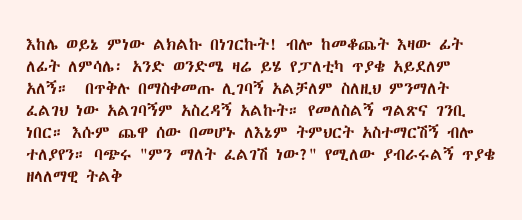እከሌ ወይኔ ምነው ልክልኩ በነገርኩት! ብሎ ከመቆጨት እዛው ፊት ለፊት ለምሳሌ፡ አንድ ወንድሜ ዛሬ ይሄ የፓለቲካ ጥያቄ አይደለም አለኝ።  በጥቅሉ በማስቀመጡ ሊገባኝ አልቻለም ስለዚህ ምንማለት ፈልገህ ነው አልገባኝም አስረዳኝ አልኩት። የመለስልኝ ግልጽና ገንቢ ነበር። እሱም ጨዋ ሰው በመሆኑ ለእኔም ትምህርት አስተማርሽኝ ብሎ ተለያየን። ባጭሩ "ምን ማለት ፈልገሽ ነው?" የሚለው ያብራሩልኝ ጥያቄ ዘላለማዊ ትልቅ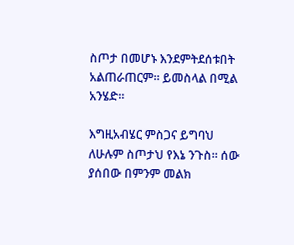ስጦታ በመሆኑ እንደምትደሰቱበት አልጠራጠርም። ይመስላል በሚል አንሄድ።

እግዚአብሄር ምስጋና ይግባህ ለሁሉም ስጦታህ የእኔ ንጉስ። ሰው ያሰበው በምንም መልክ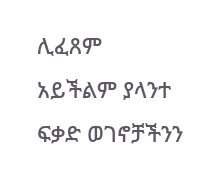ሊፈጸም አይችልም ያላንተ ፍቃድ ወገኖቻችንን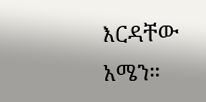እርዳቸው አሜን።